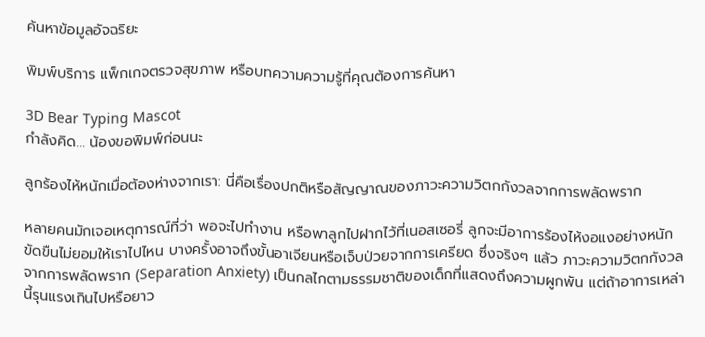ค้นหาข้อมูลอัจฉริยะ

พิมพ์บริการ แพ็กเกจตรวจสุขภาพ หรือบทความความรู้ที่คุณต้องการค้นหา

3D Bear Typing Mascot
กำลังคิด... น้องขอพิมพ์ก่อนนะ

ลูกร้องไห้หนักเมื่อต้องห่างจากเรา: นี่คือเรื่องปกติหรือสัญญาณของภาวะความวิตกกังวลจากการพลัดพราก

หลายคนมักเจอเหตุการณ์ที่ว่า พอจะไปทำงาน หรือพาลูกไปฝากไว้ที่เนอสเซอรี่ ลูกจะมีอาการร้องไห้งอแงอย่างหนัก ขัดขืนไม่ยอมให้เราไปไหน บางครั้งอาจถึงขั้นอาเจียนหรือเจ็บป่วยจากการเครียด ซึ่งจริงๆ แล้ว ภาวะความวิตกกังวลจากการพลัดพราก (Separation Anxiety) เป็นกลไกตามธรรมชาติของเด็กที่แสดงถึงความผูกพัน แต่ถ้าอาการเหล่านี้รุนแรงเกินไปหรือยาว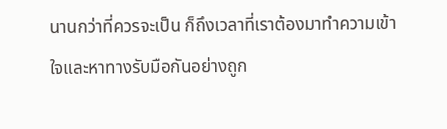นานกว่าที่ควรจะเป็น ก็ถึงเวลาที่เราต้องมาทำความเข้าใจและหาทางรับมือกันอย่างถูก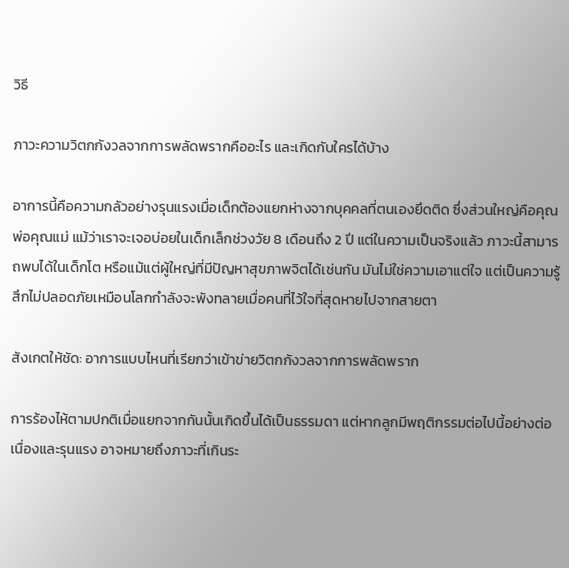วิธี

ภาวะความวิตกกังวลจากการพลัดพรากคืออะไร และเกิดกับใครได้บ้าง

อาการนี้คือความกลัวอย่างรุนแรงเมื่อเด็กต้องแยกห่างจากบุคคลที่ตนเองยึดติด ซึ่งส่วนใหญ่คือคุณพ่อคุณแม่ แม้ว่าเราจะเจอบ่อยในเด็กเล็กช่วงวัย 8 เดือนถึง 2 ปี แต่ในความเป็นจริงแล้ว ภาวะนี้สามารถพบได้ในเด็กโต หรือแม้แต่ผู้ใหญ่ที่มีปัญหาสุขภาพจิตได้เช่นกัน มันไม่ใช่ความเอาแต่ใจ แต่เป็นความรู้สึกไม่ปลอดภัยเหมือนโลกกำลังจะพังทลายเมื่อคนที่ไว้ใจที่สุดหายไปจากสายตา

สังเกตให้ชัด: อาการแบบไหนที่เรียกว่าเข้าข่ายวิตกกังวลจากการพลัดพราก

การร้องไห้ตามปกติเมื่อแยกจากกันนั้นเกิดขึ้นได้เป็นธรรมดา แต่หากลูกมีพฤติกรรมต่อไปนี้อย่างต่อเนื่องและรุนแรง อาจหมายถึงภาวะที่เกินระ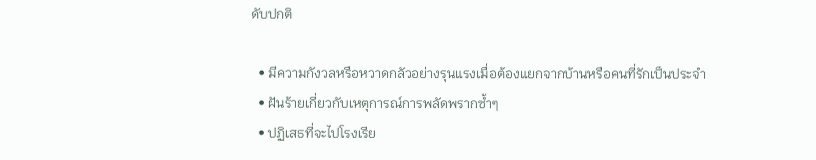ดับปกติ

  • มีความกังวลหรือหวาดกลัวอย่างรุนแรงเมื่อต้องแยกจากบ้านหรือคนที่รักเป็นประจำ
  • ฝันร้ายเกี่ยวกับเหตุการณ์การพลัดพรากซ้ำๆ
  • ปฏิเสธที่จะไปโรงเรีย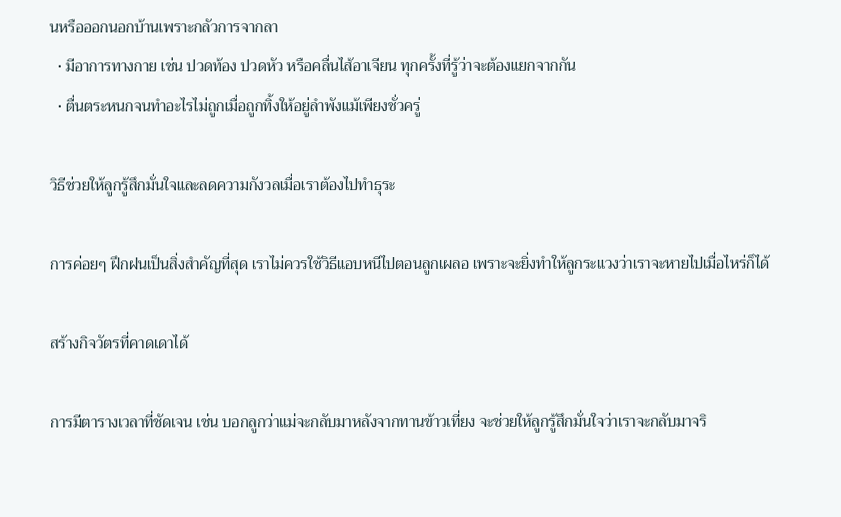นหรือออกนอกบ้านเพราะกลัวการจากลา
  • มีอาการทางกาย เช่น ปวดท้อง ปวดหัว หรือคลื่นไส้อาเจียน ทุกครั้งที่รู้ว่าจะต้องแยกจากกัน
  • ตื่นตระหนกจนทำอะไรไม่ถูกเมื่อถูกทิ้งให้อยู่ลำพังแม้เพียงชั่วครู่

วิธีช่วยให้ลูกรู้สึกมั่นใจและลดความกังวลเมื่อเราต้องไปทำธุระ

การค่อยๆ ฝึกฝนเป็นสิ่งสำคัญที่สุด เราไม่ควรใช้วิธีแอบหนีไปตอนลูกเผลอ เพราะจะยิ่งทำให้ลูกระแวงว่าเราจะหายไปเมื่อไหร่ก็ได้

สร้างกิจวัตรที่คาดเดาได้

การมีตารางเวลาที่ชัดเจน เช่น บอกลูกว่าแม่จะกลับมาหลังจากทานข้าวเที่ยง จะช่วยให้ลูกรู้สึกมั่นใจว่าเราจะกลับมาจริ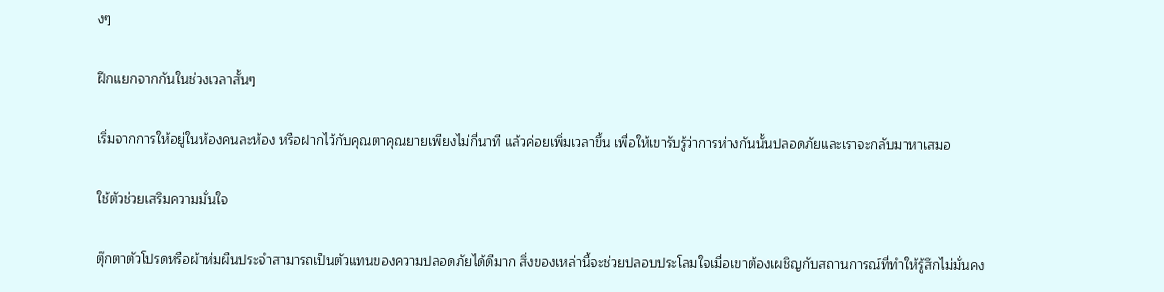งๆ

ฝึกแยกจากกันในช่วงเวลาสั้นๆ

เริ่มจากการให้อยู่ในห้องคนละห้อง หรือฝากไว้กับคุณตาคุณยายเพียงไม่กี่นาที แล้วค่อยเพิ่มเวลาขึ้น เพื่อให้เขารับรู้ว่าการห่างกันนั้นปลอดภัยและเราจะกลับมาหาเสมอ

ใช้ตัวช่วยเสริมความมั่นใจ

ตุ๊กตาตัวโปรดหรือผ้าห่มผืนประจำสามารถเป็นตัวแทนของความปลอดภัยได้ดีมาก สิ่งของเหล่านี้จะช่วยปลอบประโลมใจเมื่อเขาต้องเผชิญกับสถานการณ์ที่ทำให้รู้สึกไม่มั่นคง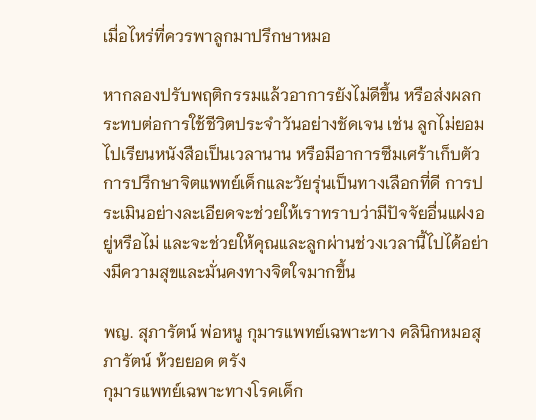เมื่อไหร่ที่ควรพาลูกมาปรึกษาหมอ

หากลองปรับพฤติกรรมแล้วอาการยังไม่ดีขึ้น หรือส่งผลกระทบต่อการใช้ชีวิตประจำวันอย่างชัดเจน เช่น ลูกไม่ยอมไปเรียนหนังสือเป็นเวลานาน หรือมีอาการซึมเศร้าเก็บตัว การปรึกษาจิตแพทย์เด็กและวัยรุ่นเป็นทางเลือกที่ดี การประเมินอย่างละเอียดจะช่วยให้เราทราบว่ามีปัจจัยอื่นแฝงอยู่หรือไม่ และจะช่วยให้คุณและลูกผ่านช่วงเวลานี้ไปได้อย่างมีความสุขและมั่นคงทางจิตใจมากขึ้น

พญ. สุภารัตน์ พ่อหนู กุมารแพทย์เฉพาะทาง คลินิกหมอสุภารัตน์ ห้วยยอด ตรัง
กุมารแพทย์เฉพาะทางโรคเด็ก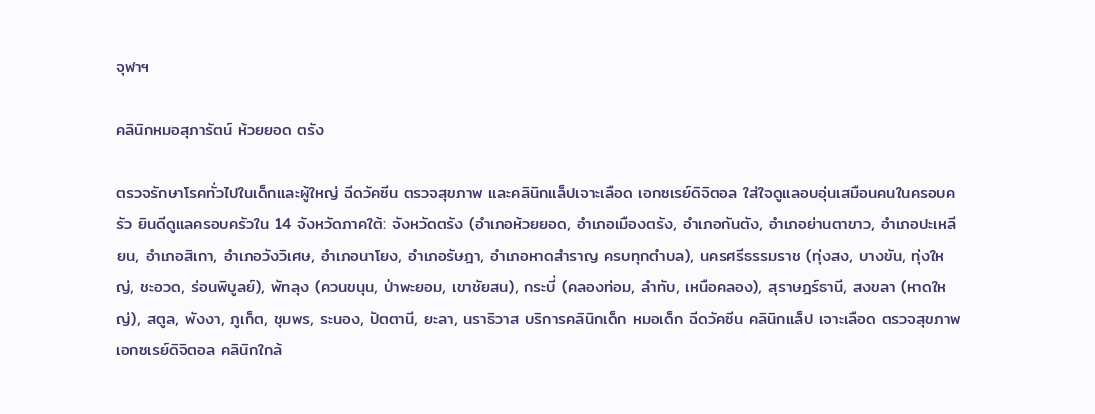จุฬาฯ

คลินิกหมอสุภารัตน์ ห้วยยอด ตรัง

ตรวจรักษาโรคทั่วไปในเด็กและผู้ใหญ่ ฉีดวัคซีน ตรวจสุขภาพ และคลินิกแล็ปเจาะเลือด เอกซเรย์ดิจิตอล ใส่ใจดูแลอบอุ่นเสมือนคนในครอบครัว ยินดีดูแลครอบครัวใน 14 จังหวัดภาคใต้: จังหวัดตรัง (อำเภอห้วยยอด, อำเภอเมืองตรัง, อำเภอกันตัง, อำเภอย่านตาขาว, อำเภอปะเหลียน, อำเภอสิเกา, อำเภอวังวิเศษ, อำเภอนาโยง, อำเภอรัษฎา, อำเภอหาดสำราญ ครบทุกตำบล), นครศรีธรรมราช (ทุ่งสง, บางขัน, ทุ่งใหญ่, ชะอวด, ร่อนพิบูลย์), พัทลุง (ควนขนุน, ป่าพะยอม, เขาชัยสน), กระบี่ (คลองท่อม, ลำทับ, เหนือคลอง), สุราษฎร์ธานี, สงขลา (หาดใหญ่), สตูล, พังงา, ภูเก็ต, ชุมพร, ระนอง, ปัตตานี, ยะลา, นราธิวาส บริการคลินิกเด็ก หมอเด็ก ฉีดวัคซีน คลินิกแล็ป เจาะเลือด ตรวจสุขภาพ เอกซเรย์ดิจิตอล คลินิกใกล้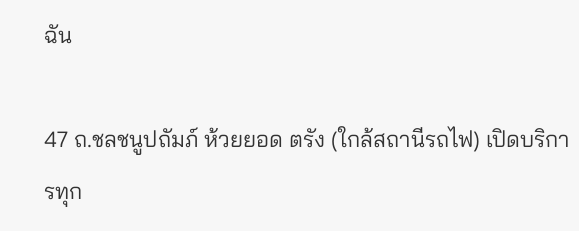ฉัน

47 ถ.ชลชนูปถัมภ์ ห้วยยอด ตรัง (ใกล้สถานีรถไฟ) เปิดบริการทุก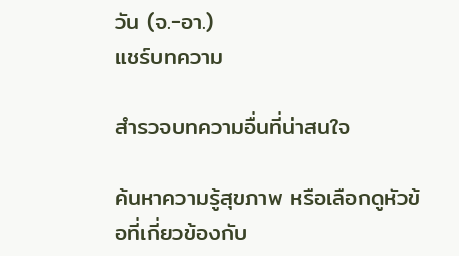วัน (จ.-อา.)
แชร์บทความ

สำรวจบทความอื่นที่น่าสนใจ

ค้นหาความรู้สุขภาพ หรือเลือกดูหัวข้อที่เกี่ยวข้องกับ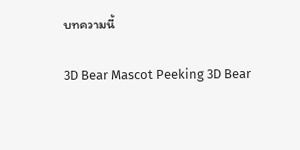บทความนี้

3D Bear Mascot Peeking 3D Bear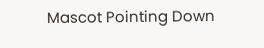Mascot Pointing Down